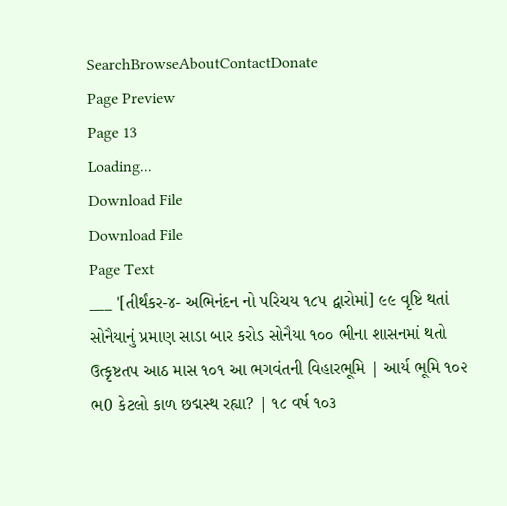SearchBrowseAboutContactDonate
Page Preview
Page 13
Loading...
Download File
Download File
Page Text
___ '[તીર્થંકર-૪- અભિનંદન નો પરિચય ૧૮૫ દ્વારોમાં] ૯૯ વૃષ્ટિ થતાં સોનૈયાનું પ્રમાણ સાડા બાર કરોડ સોનૈયા ૧૦૦ ભીના શાસનમાં થતો ઉત્કૃષ્ટતપ આઠ માસ ૧૦૧ આ ભગવંતની વિહારભૂમિ | આર્ય ભૂમિ ૧૦૨ ભ0 કેટલો કાળ છદ્મસ્થ રહ્યા? | ૧૮ વર્ષ ૧૦૩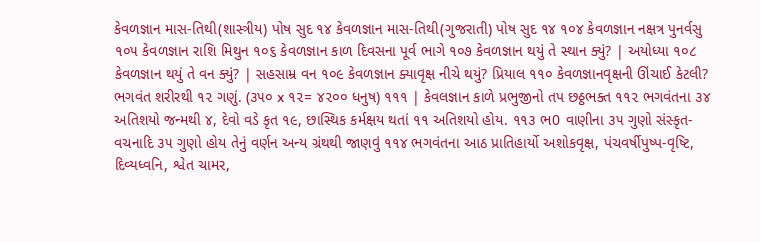કેવળજ્ઞાન માસ-તિથી(શાસ્ત્રીય) પોષ સુદ ૧૪ કેવળજ્ઞાન માસ-તિથી(ગુજરાતી) પોષ સુદ ૧૪ ૧૦૪ કેવળજ્ઞાન નક્ષત્ર પુનર્વસુ ૧૦૫ કેવળજ્ઞાન રાશિ મિથુન ૧૦૬ કેવળજ્ઞાન કાળ દિવસના પૂર્વ ભાગે ૧૦૭ કેવળજ્ઞાન થયું તે સ્થાન ક્યું? | અયોધ્યા ૧૦૮ કેવળજ્ઞાન થયું તે વન ક્યું? | સહસામ્ર વન ૧૦૯ કેવળજ્ઞાન ક્યાવૃક્ષ નીચે થયું? પ્રિયાલ ૧૧૦ કેવળજ્ઞાનવૃક્ષની ઊંચાઈ કેટલી? ભગવંત શરીરથી ૧૨ ગણું. (૩૫૦ x ૧૨= ૪૨૦૦ ધનુષ) ૧૧૧ | કેવલજ્ઞાન કાળે પ્રભુજીનો તપ છઠ્ઠભક્ત ૧૧૨ ભગવંતના ૩૪ અતિશયો જન્મથી ૪, દેવો વડે કૃત ૧૯, છાસ્થિક કર્મક્ષય થતાં ૧૧ અતિશયો હોય. ૧૧૩ ભ0 વાણીના ૩૫ ગુણો સંસ્કૃત-વચનાદિ ૩૫ ગુણો હોય તેનું વર્ણન અન્ય ગ્રંથથી જાણવું ૧૧૪ ભગવંતના આઠ પ્રાતિહાર્યો અશોકવૃક્ષ, પંચવર્ષીપુષ્પ-વૃષ્ટિ, દિવ્યધ્વનિ, શ્વેત ચામર,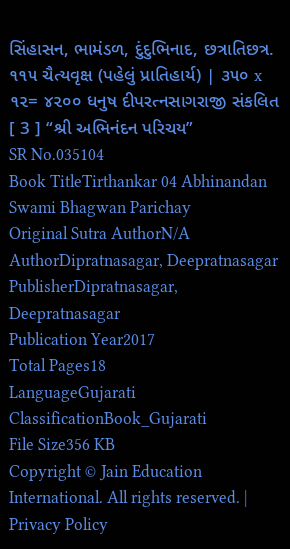સિંહાસન, ભામંડળ, દુંદુભિનાદ, છત્રાતિછત્ર. ૧૧૫ ચૈત્યવૃક્ષ (પહેલું પ્રાતિહાર્ય) | ૩૫૦ x ૧૨= ૪૨૦૦ ધનુષ દીપરત્નસાગરાજી સંકલિત [ 3 ] “શ્રી અભિનંદન પરિચય”
SR No.035104
Book TitleTirthankar 04 Abhinandan Swami Bhagwan Parichay
Original Sutra AuthorN/A
AuthorDipratnasagar, Deepratnasagar
PublisherDipratnasagar, Deepratnasagar
Publication Year2017
Total Pages18
LanguageGujarati
ClassificationBook_Gujarati
File Size356 KB
Copyright © Jain Education International. All rights reserved. | Privacy Policy